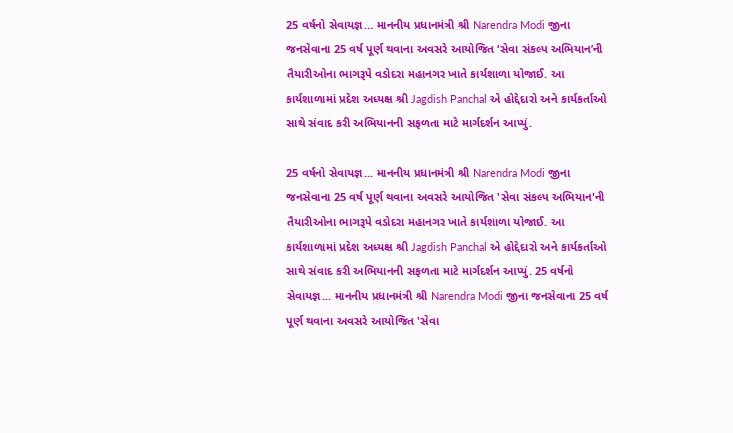25 વર્ષનો સેવાયજ્ઞ… માનનીય પ્રધાનમંત્રી શ્રી Narendra Modi જીના જનસેવાના 25 વર્ષ પૂર્ણ થવાના અવસરે આયોજિત ‘સેવા સંકલ્પ અભિયાન’ની તૈયારીઓના ભાગરૂપે વડોદરા મહાનગર ખાતે કાર્યશાળા યોજાઈ. આ કાર્યશાળામાં પ્રદેશ અધ્યક્ષ શ્રી Jagdish Panchal એ હોદ્દેદારો અને કાર્યકર્તાઓ સાથે સંવાદ કરી અભિયાનની સફળતા માટે માર્ગદર્શન આપ્યું.

25 વર્ષનો સેવાયજ્ઞ... માનનીય પ્રધાનમંત્રી શ્રી Narendra Modi જીના જનસેવાના 25 વર્ષ પૂર્ણ થવાના અવસરે આયોજિત 'સેવા સંકલ્પ અભિયાન'ની તૈયારીઓના ભાગરૂપે વડોદરા મહાનગર ખાતે કાર્યશાળા યોજાઈ. આ કાર્યશાળામાં પ્રદેશ અધ્યક્ષ શ્રી Jagdish Panchal એ હોદ્દેદારો અને કાર્યકર્તાઓ સાથે સંવાદ કરી અભિયાનની સફળતા માટે માર્ગદર્શન આપ્યું. 25 વર્ષનો સેવાયજ્ઞ... માનનીય પ્રધાનમંત્રી શ્રી Narendra Modi જીના જનસેવાના 25 વર્ષ પૂર્ણ થવાના અવસરે આયોજિત 'સેવા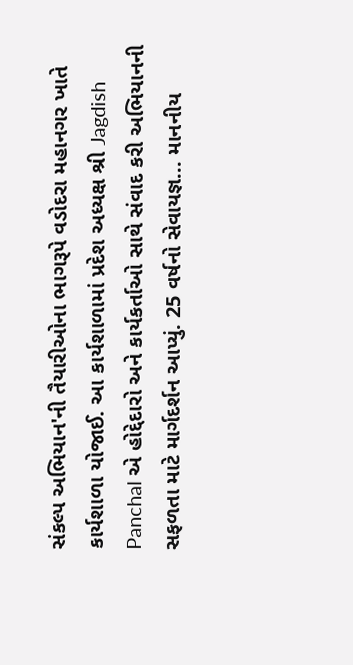સંકલ્પ અભિયાન'ની તૈયારીઓના ભાગરૂપે વડોદરા મહાનગર ખાતે કાર્યશાળા યોજાઈ. આ કાર્યશાળામાં પ્રદેશ અધ્યક્ષ શ્રી Jagdish Panchal એ હોદ્દેદારો અને કાર્યકર્તાઓ સાથે સંવાદ કરી અભિયાનની સફળતા માટે માર્ગદર્શન આપ્યું. 25 વર્ષનો સેવાયજ્ઞ... માનનીય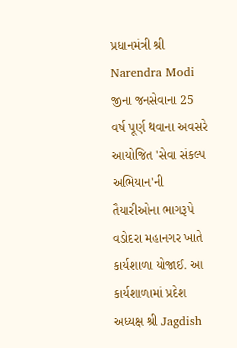પ્રધાનમંત્રી શ્રી Narendra Modi જીના જનસેવાના 25 વર્ષ પૂર્ણ થવાના અવસરે આયોજિત 'સેવા સંકલ્પ અભિયાન'ની તૈયારીઓના ભાગરૂપે વડોદરા મહાનગર ખાતે કાર્યશાળા યોજાઈ. આ કાર્યશાળામાં પ્રદેશ અધ્યક્ષ શ્રી Jagdish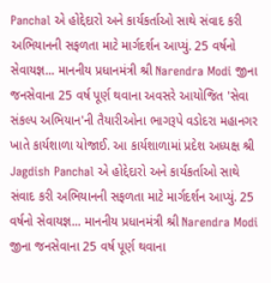Panchal એ હોદ્દેદારો અને કાર્યકર્તાઓ સાથે સંવાદ કરી અભિયાનની સફળતા માટે માર્ગદર્શન આપ્યું. 25 વર્ષનો સેવાયજ્ઞ... માનનીય પ્રધાનમંત્રી શ્રી Narendra Modi જીના જનસેવાના 25 વર્ષ પૂર્ણ થવાના અવસરે આયોજિત 'સેવા સંકલ્પ અભિયાન'ની તૈયારીઓના ભાગરૂપે વડોદરા મહાનગર ખાતે કાર્યશાળા યોજાઈ. આ કાર્યશાળામાં પ્રદેશ અધ્યક્ષ શ્રી Jagdish Panchal એ હોદ્દેદારો અને કાર્યકર્તાઓ સાથે સંવાદ કરી અભિયાનની સફળતા માટે માર્ગદર્શન આપ્યું. 25 વર્ષનો સેવાયજ્ઞ... માનનીય પ્રધાનમંત્રી શ્રી Narendra Modi જીના જનસેવાના 25 વર્ષ પૂર્ણ થવાના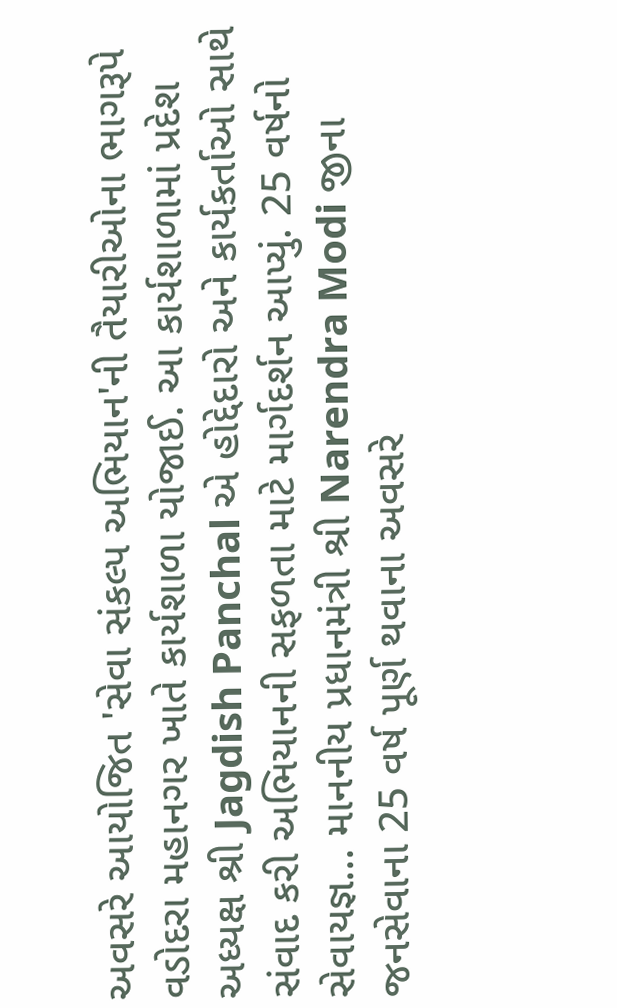અવસરે આયોજિત 'સેવા સંકલ્પ અભિયાન'ની તૈયારીઓના ભાગરૂપે વડોદરા મહાનગર ખાતે કાર્યશાળા યોજાઈ. આ કાર્યશાળામાં પ્રદેશ અધ્યક્ષ શ્રી Jagdish Panchal એ હોદ્દેદારો અને કાર્યકર્તાઓ સાથે સંવાદ કરી અભિયાનની સફળતા માટે માર્ગદર્શન આપ્યું. 25 વર્ષનો સેવાયજ્ઞ... માનનીય પ્રધાનમંત્રી શ્રી Narendra Modi જીના જનસેવાના 25 વર્ષ પૂર્ણ થવાના અવસરે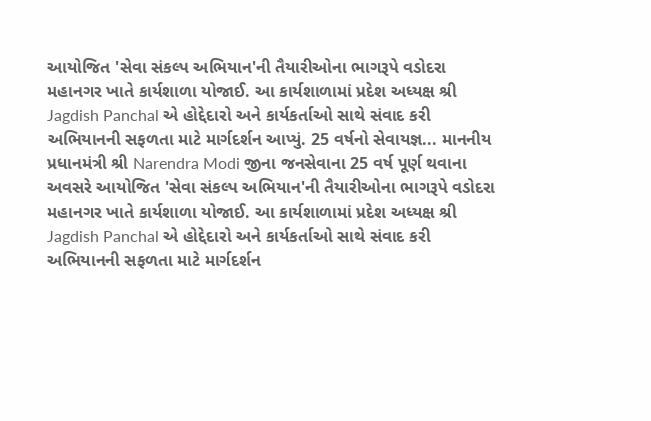આયોજિત 'સેવા સંકલ્પ અભિયાન'ની તૈયારીઓના ભાગરૂપે વડોદરા મહાનગર ખાતે કાર્યશાળા યોજાઈ. આ કાર્યશાળામાં પ્રદેશ અધ્યક્ષ શ્રી Jagdish Panchal એ હોદ્દેદારો અને કાર્યકર્તાઓ સાથે સંવાદ કરી અભિયાનની સફળતા માટે માર્ગદર્શન આપ્યું. 25 વર્ષનો સેવાયજ્ઞ... માનનીય પ્રધાનમંત્રી શ્રી Narendra Modi જીના જનસેવાના 25 વર્ષ પૂર્ણ થવાના અવસરે આયોજિત 'સેવા સંકલ્પ અભિયાન'ની તૈયારીઓના ભાગરૂપે વડોદરા મહાનગર ખાતે કાર્યશાળા યોજાઈ. આ કાર્યશાળામાં પ્રદેશ અધ્યક્ષ શ્રી Jagdish Panchal એ હોદ્દેદારો અને કાર્યકર્તાઓ સાથે સંવાદ કરી અભિયાનની સફળતા માટે માર્ગદર્શન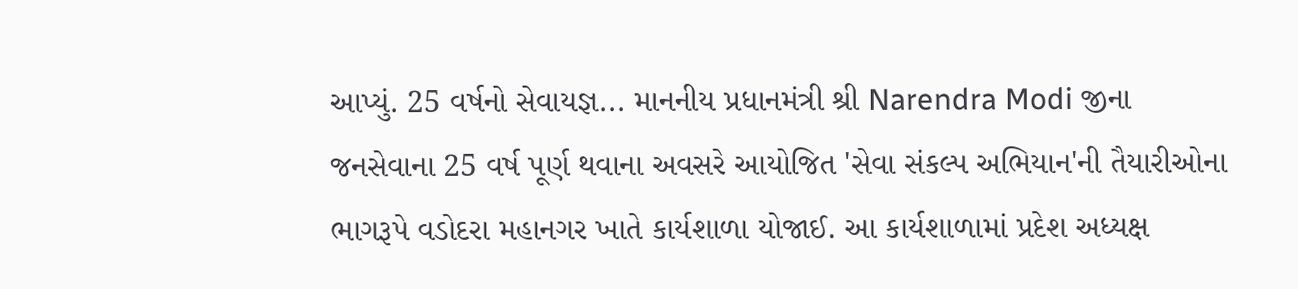આપ્યું. 25 વર્ષનો સેવાયજ્ઞ... માનનીય પ્રધાનમંત્રી શ્રી Narendra Modi જીના જનસેવાના 25 વર્ષ પૂર્ણ થવાના અવસરે આયોજિત 'સેવા સંકલ્પ અભિયાન'ની તૈયારીઓના ભાગરૂપે વડોદરા મહાનગર ખાતે કાર્યશાળા યોજાઈ. આ કાર્યશાળામાં પ્રદેશ અધ્યક્ષ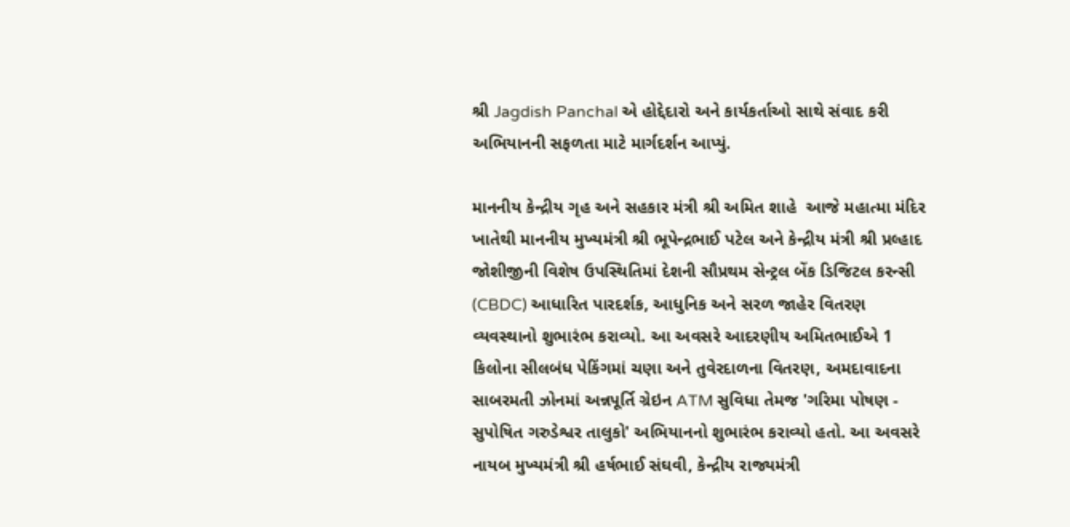શ્રી Jagdish Panchal એ હોદ્દેદારો અને કાર્યકર્તાઓ સાથે સંવાદ કરી અભિયાનની સફળતા માટે માર્ગદર્શન આપ્યું.

માનનીય કેન્દ્રીય ગૃહ અને સહકાર મંત્રી શ્રી અમિત શાહે  આજે મહાત્મા મંદિર ખાતેથી માનનીય મુખ્યમંત્રી શ્રી ભૂપેન્દ્રભાઈ પટેલ અને કેન્દ્રીય મંત્રી શ્રી પ્રલ્હાદ જોશીજીની વિશેષ ઉપસ્થિતિમાં દેશની સૌપ્રથમ સેન્ટ્રલ બેંક ડિજિટલ કરન્સી (CBDC) આધારિત પારદર્શક, આધુનિક અને સરળ જાહેર વિતરણ વ્યવસ્થાનો શુભારંભ કરાવ્યો. આ અવસરે આદરણીય અમિતભાઈએ 1 કિલોના સીલબંધ પેકિંગમાં ચણા અને તુવેરદાળના વિતરણ, અમદાવાદના સાબરમતી ઝોનમાં અન્નપૂર્તિ ગ્રેઇન ATM સુવિધા તેમજ 'ગરિમા પોષણ - સુપોષિત ગરુડેશ્વર તાલુકો' અભિયાનનો શુભારંભ કરાવ્યો હતો. આ અવસરે નાયબ મુખ્યમંત્રી શ્રી હર્ષભાઈ સંઘવી, કેન્દ્રીય રાજ્યમંત્રી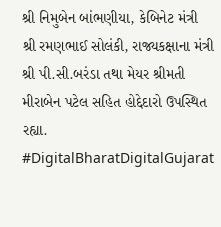શ્રી નિમુબેન બાંભણીયા, કેબિનેટ મંત્રી શ્રી રમણભાઈ સોલંકી, રાજ્યકક્ષાના મંત્રી શ્રી પી.સી.બરંડા તથા મેયર શ્રીમતી મીરાબેન પટેલ સહિત હોદ્દેદારો ઉપસ્થિત રહ્યા.  #DigitalBharatDigitalGujarat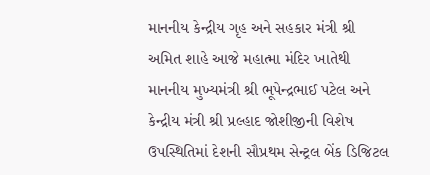માનનીય કેન્દ્રીય ગૃહ અને સહકાર મંત્રી શ્રી અમિત શાહે આજે મહાત્મા મંદિર ખાતેથી માનનીય મુખ્યમંત્રી શ્રી ભૂપેન્દ્રભાઈ પટેલ અને કેન્દ્રીય મંત્રી શ્રી પ્રલ્હાદ જોશીજીની વિશેષ ઉપસ્થિતિમાં દેશની સૌપ્રથમ સેન્ટ્રલ બેંક ડિજિટલ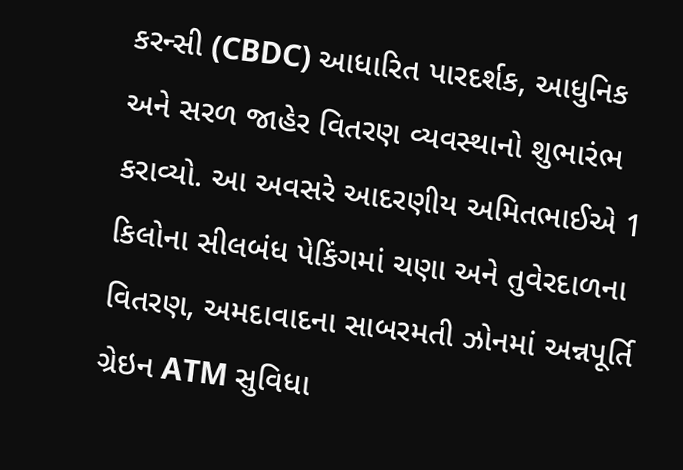કરન્સી (CBDC) આધારિત પારદર્શક, આધુનિક અને સરળ જાહેર વિતરણ વ્યવસ્થાનો શુભારંભ કરાવ્યો. આ અવસરે આદરણીય અમિતભાઈએ 1 કિલોના સીલબંધ પેકિંગમાં ચણા અને તુવેરદાળના વિતરણ, અમદાવાદના સાબરમતી ઝોનમાં અન્નપૂર્તિ ગ્રેઇન ATM સુવિધા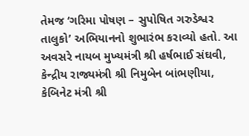તેમજ ‘ગરિમા પોષણ – સુપોષિત ગરુડેશ્વર તાલુકો’ અભિયાનનો શુભારંભ કરાવ્યો હતો. આ અવસરે નાયબ મુખ્યમંત્રી શ્રી હર્ષભાઈ સંઘવી, કેન્દ્રીય રાજ્યમંત્રી શ્રી નિમુબેન બાંભણીયા, કેબિનેટ મંત્રી શ્રી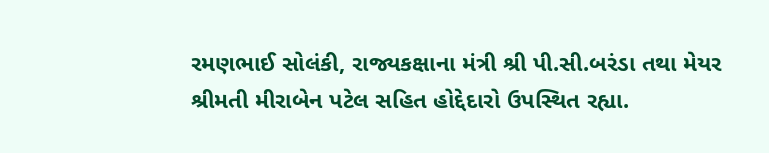રમણભાઈ સોલંકી, રાજ્યકક્ષાના મંત્રી શ્રી પી.સી.બરંડા તથા મેયર શ્રીમતી મીરાબેન પટેલ સહિત હોદ્દેદારો ઉપસ્થિત રહ્યા.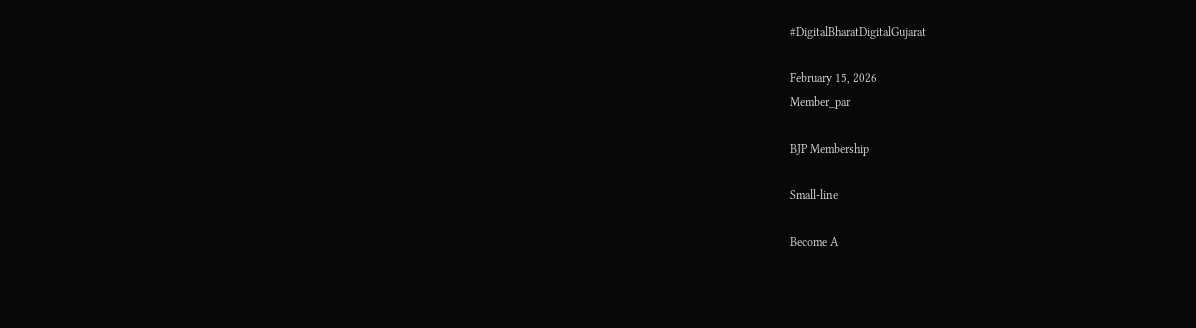#DigitalBharatDigitalGujarat

February 15, 2026
Member_par

BJP Membership

Small-line

Become A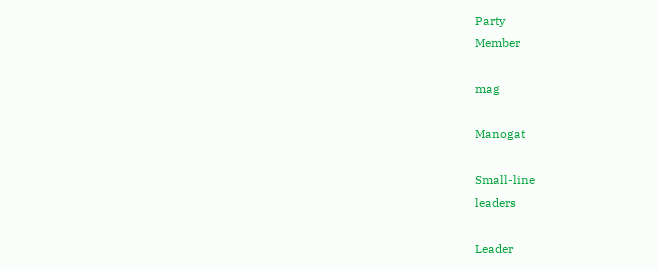Party
Member

mag

Manogat

Small-line
leaders

Leader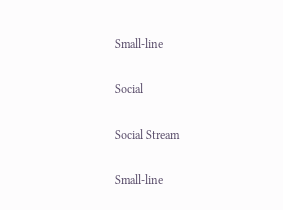Small-line

Social

Social Stream

Small-line